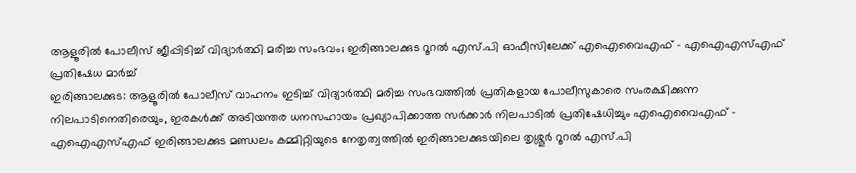ആളൂരിൽ പോലീസ് ജീപ്പിടിച്ച് വിദ്യാർത്ഥി മരിച്ച സംഭവം; ഇരിങ്ങാലക്കുട റൂറൽ എസ്.പി ഓഫീസിലേക്ക് എഐവൈഎഫ് – എഐഎസ്എഫ് പ്രതിഷേധ മാർച്ച്
ഇരിങ്ങാലക്കുട: ആളൂരിൽ പോലീസ് വാഹനം ഇടിച്ച് വിദ്യാർത്ഥി മരിച്ച സംഭവത്തിൽ പ്രതികളായ പോലീസുകാരെ സംരക്ഷിക്കുന്ന നിലപാടിനെതിരെയും, ഇരകൾക്ക് അടിയന്തര ധനസഹായം പ്രഖ്യാപിക്കാത്ത സർക്കാർ നിലപാടിൽ പ്രതിഷേധിച്ചും എഐവൈഎഫ് – എഐഎസ്എഫ് ഇരിങ്ങാലക്കുട മണ്ഡലം കമ്മിറ്റിയുടെ നേതൃത്വത്തിൽ ഇരിങ്ങാലക്കുടയിലെ തൃശ്ശൂർ റൂറൽ എസ്.പി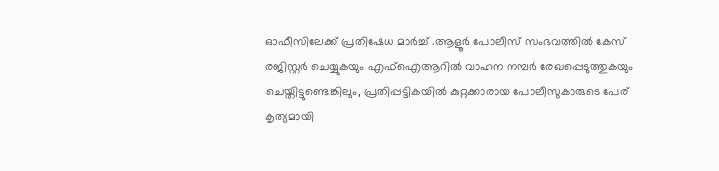ഓഫീസിലേക്ക് പ്രതിഷേധ മാർച്ച് .ആളൂർ പോലീസ് സംഭവത്തിൽ കേസ് രജിസ്റ്റർ ചെയ്യുകയും എഫ്ഐആറിൽ വാഹന നമ്പർ രേഖപ്പെടുത്തുകയും ചെയ്തിട്ടുണ്ടെങ്കിലും, പ്രതിപ്പട്ടികയിൽ കുറ്റക്കാരായ പോലീസുകാരുടെ പേര് കൃത്യമായി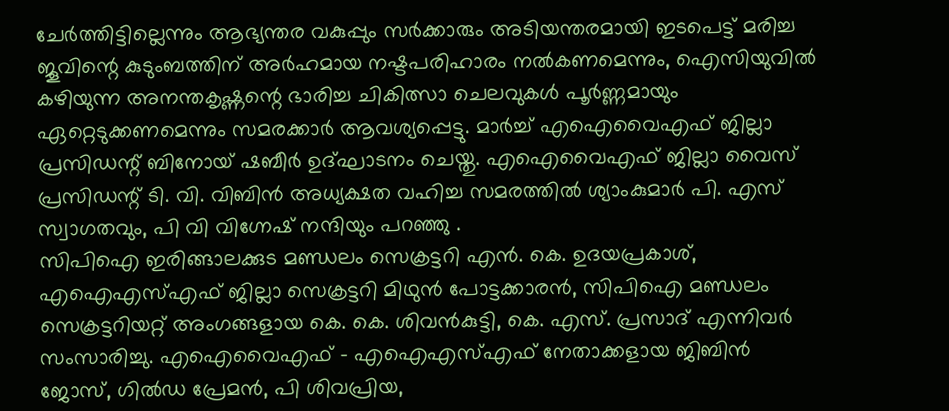ചേർത്തിട്ടില്ലെന്നും ആഭ്യന്തര വകുപ്പും സർക്കാരും അടിയന്തരമായി ഇടപെട്ട് മരിച്ച ജൂവിന്റെ കുടുംബത്തിന് അർഹമായ നഷ്ടപരിഹാരം നൽകണമെന്നും, ഐസിയുവിൽ കഴിയുന്ന അനന്തകൃഷ്ണന്റെ ഭാരിച്ച ചികിത്സാ ചെലവുകൾ പൂർണ്ണമായും ഏറ്റെടുക്കണമെന്നും സമരക്കാർ ആവശ്യപ്പെട്ടു. മാർച്ച് എഐവൈഎഫ് ജില്ലാ പ്രസിഡന്റ് ബിനോയ് ഷബീർ ഉദ്ഘാടനം ചെയ്തു. എഐവൈഎഫ് ജില്ലാ വൈസ് പ്രസിഡന്റ് ടി. വി. വിബിൻ അധ്യക്ഷത വഹിച്ച സമരത്തിൽ ശ്യാംകുമാർ പി. എസ് സ്വാഗതവും, പി വി വിഗ്നേഷ് നന്ദിയും പറഞ്ഞു .
സിപിഐ ഇരിങ്ങാലക്കുട മണ്ഡലം സെക്രട്ടറി എൻ. കെ. ഉദയപ്രകാശ്, എഐഎസ്എഫ് ജില്ലാ സെക്രട്ടറി മിഥുൻ പോട്ടക്കാരൻ, സിപിഐ മണ്ഡലം സെക്രട്ടറിയറ്റ് അംഗങ്ങളായ കെ. കെ. ശിവൻകുട്ടി, കെ. എസ്. പ്രസാദ് എന്നിവർ സംസാരിച്ചു. എഐവൈഎഫ് – എഐഎസ്എഫ് നേതാക്കളായ ജിബിൻ ജോസ്, ഗിൽഡ പ്രേമൻ, പി ശിവപ്രിയ,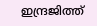ഇന്ദ്രജിത്ത്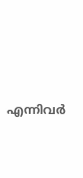എന്നിവർ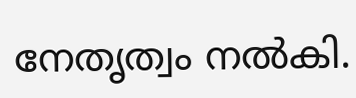നേതൃത്വം നൽകി.